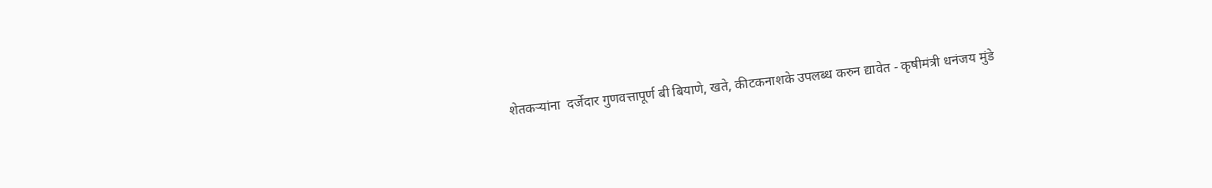शेतकऱ्यांना  दर्जेदार गुणवत्तापूर्ण बी बियाणे, खते, कीटकनाशके उपलब्ध करुन द्यावेत - कृषीमंत्री धनंजय मुंडे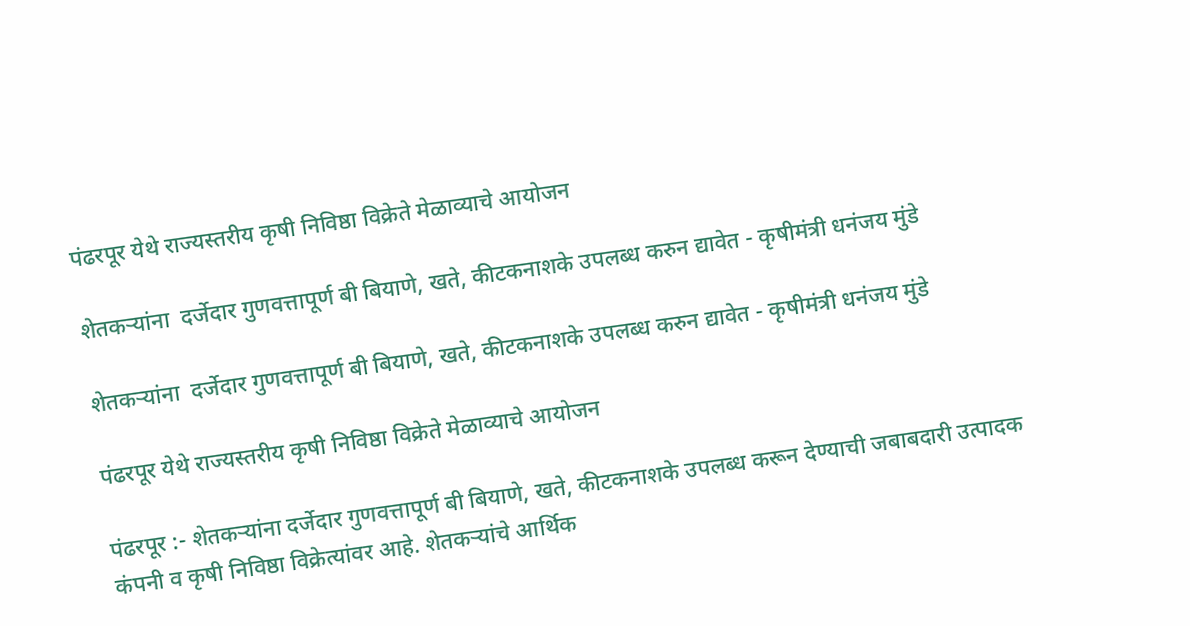पंढरपूर येथे राज्यस्तरीय कृषी निविष्ठा विक्रेते मेळाव्याचे आयोजन

शेतकऱ्यांना  दर्जेदार गुणवत्तापूर्ण बी बियाणे, खते, कीटकनाशके उपलब्ध करुन द्यावेत - कृषीमंत्री धनंजय मुंडे

शेतकऱ्यांना  दर्जेदार गुणवत्तापूर्ण बी बियाणे, खते, कीटकनाशके उपलब्ध करुन द्यावेत - कृषीमंत्री धनंजय मुंडे

पंढरपूर येथे राज्यस्तरीय कृषी निविष्ठा विक्रेते मेळाव्याचे आयोजन

पंढरपूर :- शेतकऱ्यांना दर्जेदार गुणवत्तापूर्ण बी बियाणे, खते, कीटकनाशके उपलब्ध करून देण्याची जबाबदारी उत्पादक कंपनी व कृषी निविष्ठा विक्रेत्यांवर आहे. शेतकऱ्यांचे आर्थिक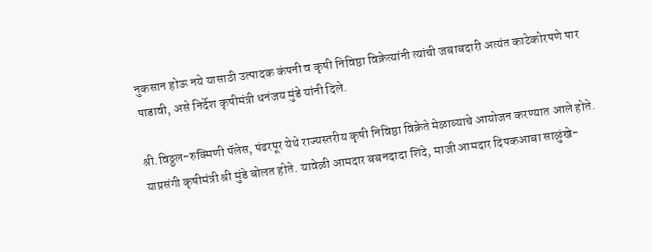नुकसान होऊ नये यासाठी उत्पादक कंपनी व कृषी निविष्ठा विक्रेत्यांनी त्यांची जबाबदारी अत्यंत काटेकोरपणे पार पाडावी, असे निर्देश कृषीमंत्री धनंजय मुंडे यांनी दिले.

श्री.विठ्ठल-रुक्मिणी पॅलेस, पंढरपूर येथे राज्यस्तरीय कृषी निविष्ठा विक्रेते मेळाव्याचे आयोजन करण्यात आले होते. याप्रसंगी कृषीमंत्री श्री मुंडे बोलत होते. यावेळी आमदार बबनदादा शिंदे, माजी आमदार दिपकआबा साळुंखे-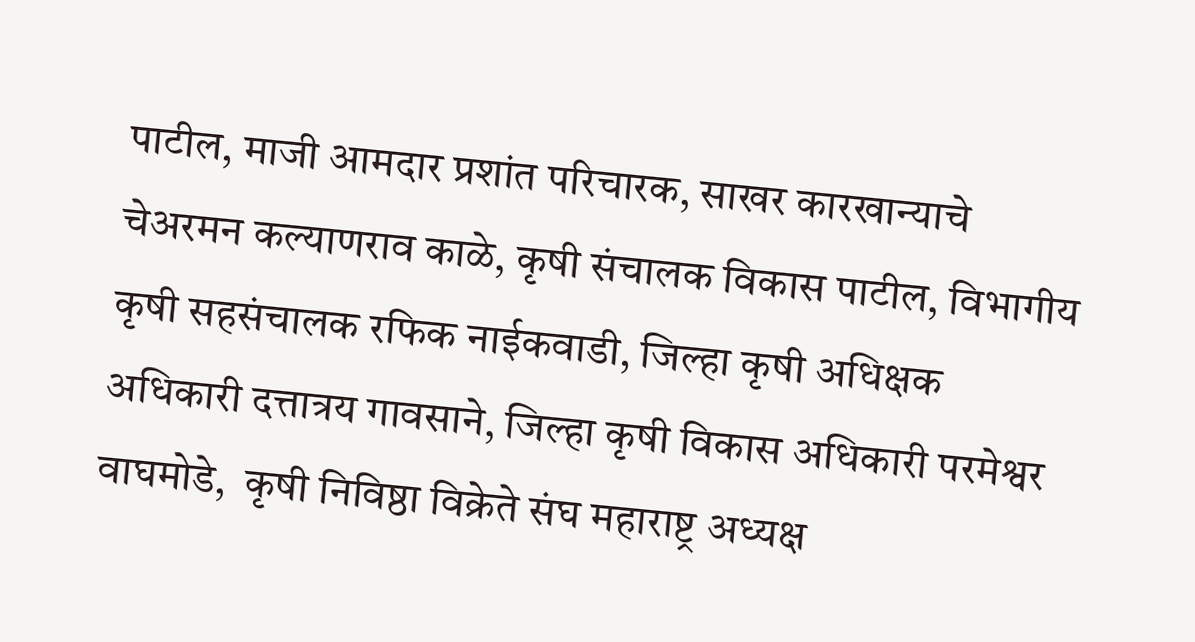पाटील, माजी आमदार प्रशांत परिचारक, साखर कारखान्याचे चेअरमन कल्याणराव काळे, कृषी संचालक विकास पाटील, विभागीय कृषी सहसंचालक रफिक नाईकवाडी, जिल्हा कृषी अधिक्षक अधिकारी दत्तात्रय गावसाने, जिल्हा कृषी विकास अधिकारी परमेश्वर वाघमोडे,  कृषी निविष्ठा विक्रेते संघ महाराष्ट्र अध्यक्ष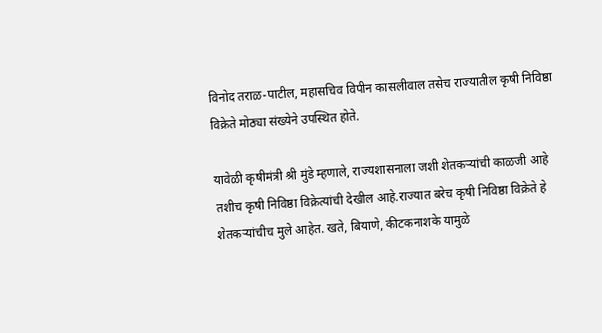विनोद तराळ-पाटील, महासचिव विपीन कासलीवाल तसेच राज्यातील कृषी निविष्ठा विक्रेते मोठ्या संख्येने उपस्थित होते.

यावेळी कृषीमंत्री श्री मुंडे म्हणाले, राज्यशासनाला जशी शेतकऱ्यांची काळजी आहे तशीच कृषी निविष्ठा विक्रेत्यांची देखील आहे.राज्यात बरेच कृषी निविष्ठा विक्रेते हे शेतकऱ्यांचीच मुले आहेत. खते, बियाणे, कीटकनाशके यामुळे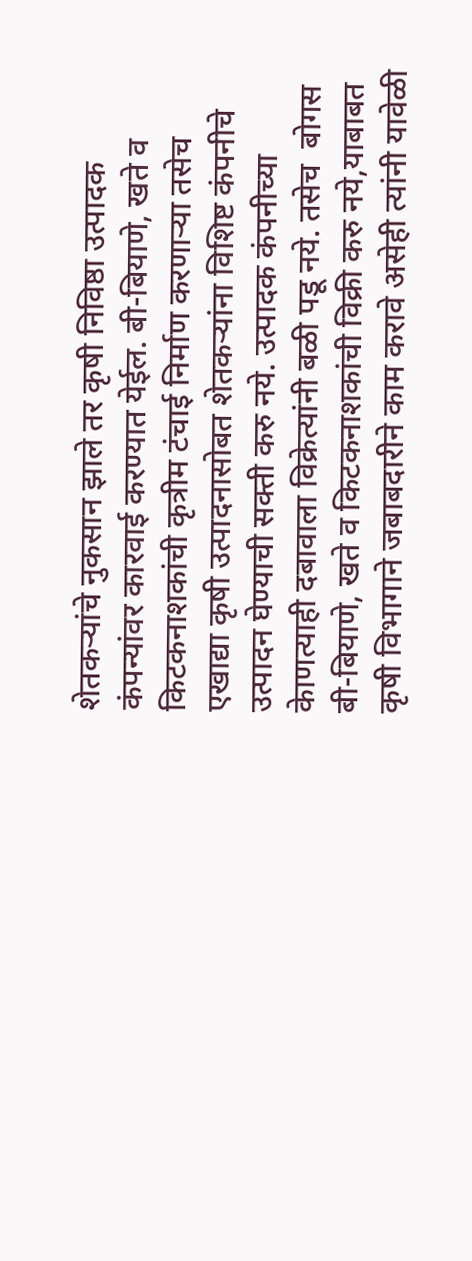शेतकऱ्यांचे नुकसान झाले तर कृषी निविष्ठा उत्पादक कंपन्यांवर कारवाई करण्यात येईल. बी-बियाणे, खते व किटकनाशकांची कृत्रीम टंचाई निर्माण करणाऱ्या तसेच एखाद्या कृषी उत्पादनासोबत शेतकऱ्यांना विशिष्ट कंपनीचे उत्पादन घेण्याची सक्ती करु नये. उत्पादक कंपनीच्या केाणत्याही दबावाला विक्रेत्यांनी बळी पडू नये. तसेच  बोगस बी-बियाणे, खते व किटकनाशकांची विक्री करु नये,याबाबत कृषी विभागाने जबाबदारीने काम करावे असेही त्यांनी यावेळी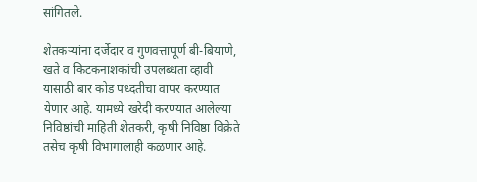सांगितले.

शेतकऱ्यांना दर्जेदार व गुणवत्तापूर्ण बी-बियाणे, खते व किटकनाशकांची उपलब्धता व्हावी यासाठी बार कोड पध्दतीचा वापर करण्यात येणार आहे. यामध्ये खरेदी करण्यात आलेल्या निविष्ठांची माहिती शेतकरी, कृषी निविष्ठा विक्रेते तसेच कृषी विभागालाही कळणार आहे.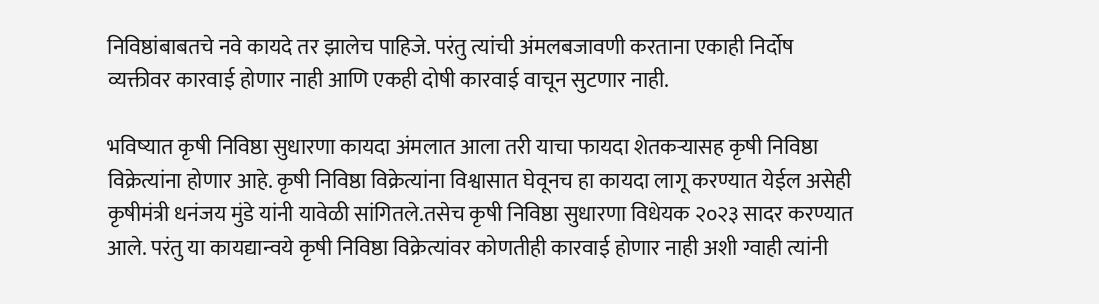निविष्ठांबाबतचे नवे कायदे तर झालेच पाहिजे. परंतु त्यांची अंमलबजावणी करताना एकाही निर्दोष व्यक्तीवर कारवाई होणार नाही आणि एकही दोषी कारवाई वाचून सुटणार नाही.

भविष्यात कृषी निविष्ठा सुधारणा कायदा अंमलात आला तरी याचा फायदा शेतकऱ्यासह कृषी निविष्ठा विक्रेत्यांना होणार आहे. कृषी निविष्ठा विक्रेत्यांना विश्वासात घेवूनच हा कायदा लागू करण्यात येईल असेही कृषीमंत्री धनंजय मुंडे यांनी यावेळी सांगितले.तसेच कृषी निविष्ठा सुधारणा विधेयक २०२३ सादर करण्यात आले. परंतु या कायद्यान्वये कृषी निविष्ठा विक्रेत्यांवर कोणतीही कारवाई होणार नाही अशी ग्वाही त्यांनी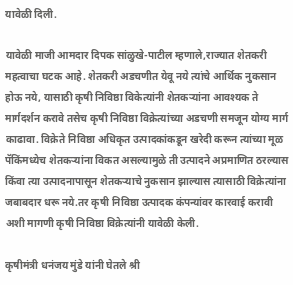यावेळी दिली.

यावेळी माजी आमदार दिपक सांळुखे-पाटील म्हणाले,राज्यात शेतकरी महत्वाचा घटक आहे. शेतकरी अडचणीत येवू नये त्यांचे आर्थिक नुकसान होऊ नये, यासाठी कृषी निविष्ठा विकेत्यांनी शेतकऱ्यांना आवश्यक ते मार्गदर्शन करावे तसेच कृषी निविष्ठा विक्रेत्यांच्या अडचणी समजून योग्य मार्ग काढावा. विक्रेते निविष्ठा अधिकृत उत्पादकांकडून खरेदी करून त्यांच्या मूळ पॅकिंमध्येच शेतकऱ्यांना विकत असल्यामुळे ती उत्पादने अप्रमाणित ठरल्यास किंवा त्या उत्पादनापासून शेतकऱ्याचे नुकसान झाल्यास त्यासाठी विक्रेत्यांना जबाबदार धरू नये.तर कृषी निविष्ठा उत्पादक कंपन्यांवर कारवाई करावी अशी मागणी कृषी निविष्ठा विक्रेत्यांनी यावेळी केली.

कृषीमंत्री धनंजय मुंडे यांनी घेतले श्री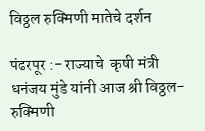विठ्ठल रुक्मिणी मातेचे दर्शन

पंढरपूर :- राज्याचे  कृषी मंत्री धनंजय मुंडे यांनी आज श्री विठ्ठल- रुक्मिणी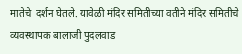मातेचे  दर्शन घेतले. यावेळी मंदिर समितीच्या वतीने मंदिर समितीचे व्यवस्थापक बालाजी पुदलवाड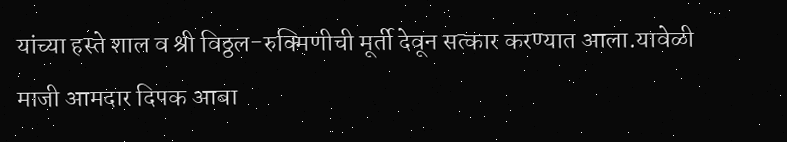यांच्या हस्ते शाल व श्री विठ्ठल-रुक्मिणीची मूर्ती देवून सत्कार करण्यात आला.यावेळी माजी आमदार दिपक आबा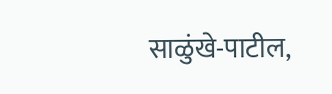साळुंखे-पाटील,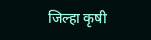जिल्हा कृषी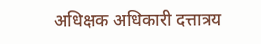अधिक्षक अधिकारी दत्तात्रय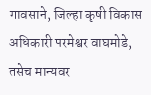गावसाने, जिल्हा कृषी विकास अधिकारी परमेश्वर वाघमोडे, तसेच मान्यवर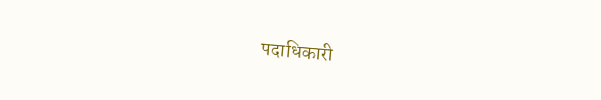पदाधिकारी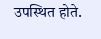उपस्थित होते.